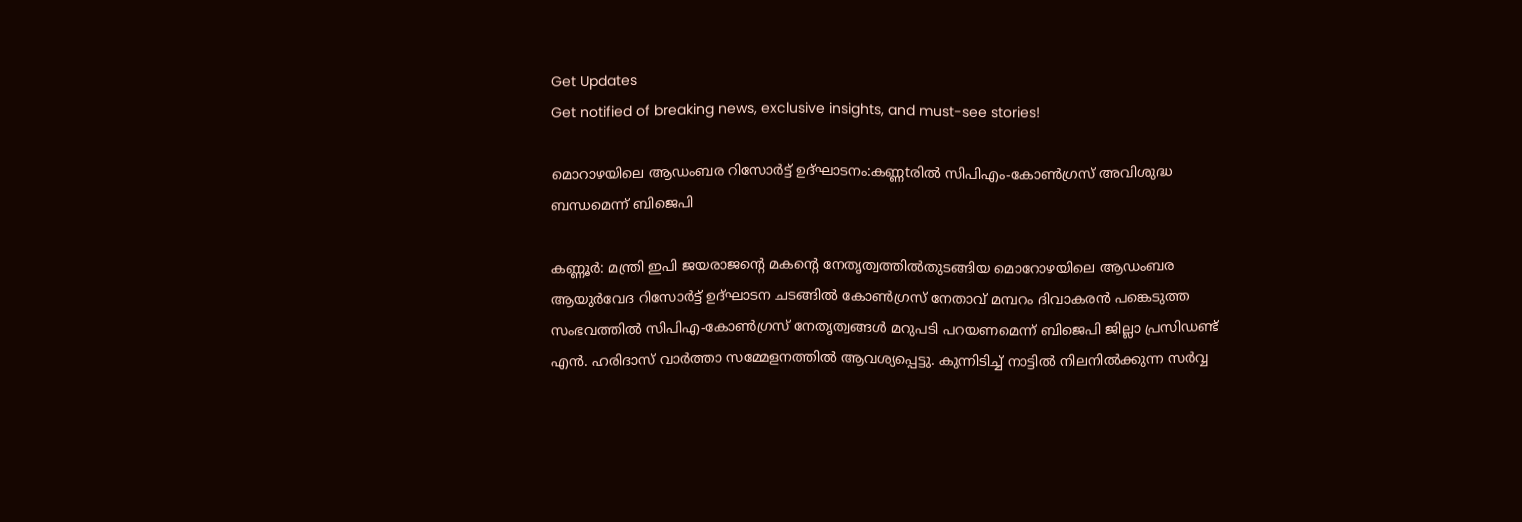Get Updates
Get notified of breaking news, exclusive insights, and must-see stories!

മൊറാഴയിലെ ആഡംബര റിസോർട്ട് ഉദ്ഘാടനം:കണ്ണtരിൽ സിപിഎം-കോൺഗ്രസ് അവിശുദ്ധ ബന്ധമെന്ന് ബിജെപി

കണ്ണൂര്‍: മന്ത്രി ഇപി ജയരാജന്റെ മകന്റെ നേതൃത്വത്തില്‍തുടങ്ങിയ മൊറോഴയിലെ ആഡംബര ആയുർവേദ റിസോര്‍ട്ട് ഉദ്ഘാടന ചടങ്ങില്‍ കോണ്‍ഗ്രസ് നേതാവ് മമ്പറം ദിവാകരന്‍ പങ്കെടുത്ത സംഭവത്തില്‍ സിപിഎ-കോണ്‍ഗ്രസ് നേതൃത്വങ്ങള്‍ മറുപടി പറയണമെന്ന് ബിജെപി ജില്ലാ പ്രസിഡണ്ട് എന്‍. ഹരിദാസ് വാര്‍ത്താ സമ്മേളനത്തില്‍ ആവശ്യപ്പെട്ടു. കുന്നിടിച്ച് നാട്ടിൽ നിലനിൽക്കുന്ന സര്‍വ്വ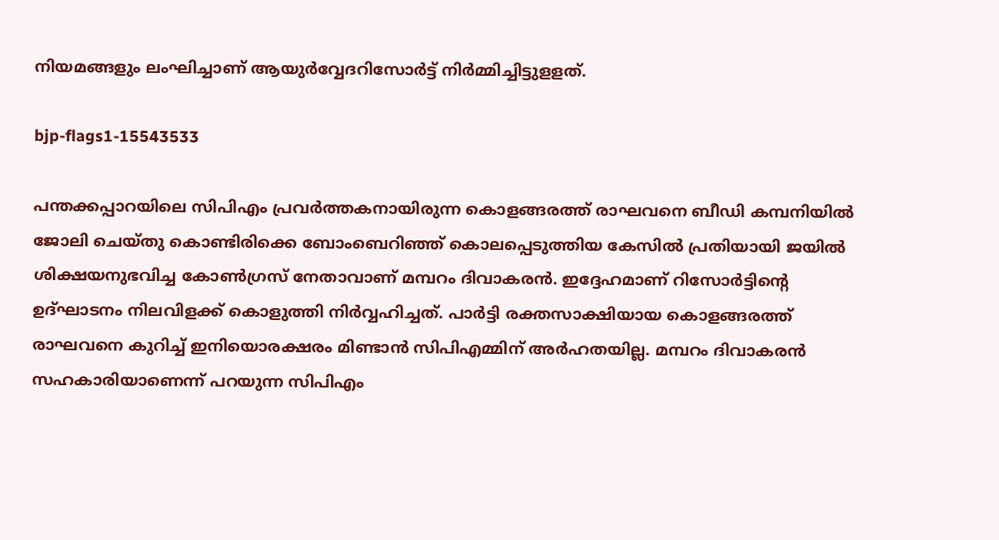നിയമങ്ങളും ലംഘിച്ചാണ് ആയുർവ്വേദറിസോര്‍ട്ട് നിര്‍മ്മിച്ചിട്ടുളളത്.

bjp-flags1-15543533

പന്തക്കപ്പാറയിലെ സിപിഎം പ്രവര്‍ത്തകനായിരുന്ന കൊളങ്ങരത്ത് രാഘവനെ ബീഡി കമ്പനിയിൽ ജോലി ചെയ്തു കൊണ്ടിരിക്കെ ബോംബെറിഞ്ഞ് കൊലപ്പെടുത്തിയ കേസില്‍ പ്രതിയായി ജയില്‍ ശിക്ഷയനുഭവിച്ച കോണ്‍ഗ്രസ് നേതാവാണ് മമ്പറം ദിവാകരന്‍. ഇദ്ദേഹമാണ് റിസോര്‍ട്ടിന്റെ ഉദ്ഘാടനം നിലവിളക്ക് കൊളുത്തി നിർവ്വഹിച്ചത്. പാർട്ടി രക്തസാക്ഷിയായ കൊളങ്ങരത്ത് രാഘവനെ കുറിച്ച് ഇനിയൊരക്ഷരം മിണ്ടാന്‍ സിപിഎമ്മിന് അര്‍ഹതയില്ല. മമ്പറം ദിവാകരന്‍ സഹകാരിയാണെന്ന് പറയുന്ന സിപിഎം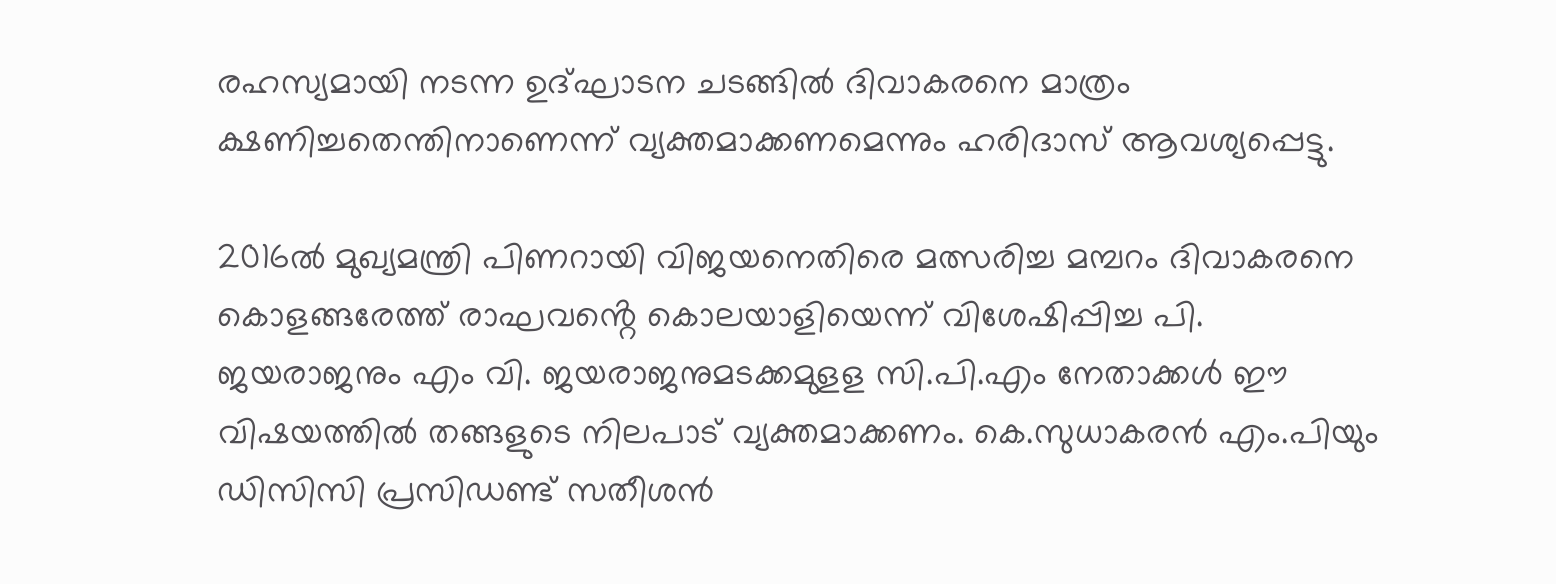രഹസ്യമായി നടന്ന ഉദ്ഘാടന ചടങ്ങില്‍ ദിവാകരനെ മാത്രം ക്ഷണിച്ചതെന്തിനാണെന്ന് വ്യക്തമാക്കണമെന്നും ഹരിദാസ് ആവശ്യപ്പെട്ടു.

2016ൽ മുഖ്യമന്ത്രി പിണറായി വിജയനെതിരെ മത്സരിച്ച മമ്പറം ദിവാകരനെ കൊളങ്ങരേത്ത് രാഘവൻ്റെ കൊലയാളിയെന്ന് വിശേഷിപ്പിച്ച പി. ജയരാജനും എം വി. ജയരാജനുമടക്കമുളള സി.പി.എം നേതാക്കള്‍ ഈ വിഷയത്തിൽ തങ്ങളുടെ നിലപാട് വ്യക്തമാക്കണം. കെ.സുധാകരൻ എം.പിയും ഡിസിസി പ്രസിഡണ്ട് സതീശന്‍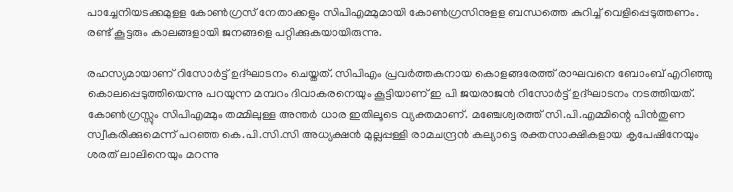പാച്ചേനിയടക്കമുളള കോണ്‍ഗ്രസ് നേതാക്കളും സിപിഎമ്മുമായി കോണ്‍ഗ്രസിനുളള ബന്ധത്തെ കുറിച്ച് വെളിപ്പെടുത്തണം. രണ്ട് കൂട്ടരും കാലങ്ങളായി ജനങ്ങളെ പറ്റിക്കുകയായിരുന്നു.

രഹസ്യമായാണ് റിസോര്‍ട്ട് ഉദ്ഘാടനം ചെയ്തത്. സിപിഎം പ്രവര്‍ത്തകനായ കൊളങ്ങരേത്ത് രാഘവനെ ബോംബ് എറിഞ്ഞു കൊലപ്പെടുത്തിയെന്നു പറയുന്ന മമ്പറം ദിവാകരനെയും കൂട്ടിയാണ് ഇ പി ജയരാജൻ റിസോർട്ട് ഉദ്ഘാടനം നടത്തിയത്. കോണ്‍ഗ്രസ്സും സിപിഎമ്മും തമ്മിലുള്ള അന്തര്‍ ധാര ഇതിലൂടെ വ്യക്തമാണ്. മഞ്ചേശ്വരത്ത് സി.പി.എമ്മിന്റെ പിൻതുണ സ്വീകരിക്കുമെന്ന് പറഞ്ഞ കെ.പി.സി.സി അധ്യക്ഷൻ മുല്ലപ്പള്ളി രാമചന്ദ്രൻ കല്യാട്ടെ രക്തസാക്ഷികളായ കൃപേഷിനേയും ശരത് ലാലിനെയും മറന്നു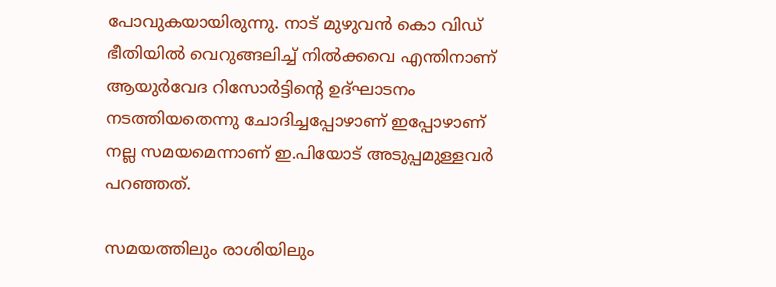പോവുകയായിരുന്നു. നാട് മുഴുവൻ കൊ വിഡ് ഭീതിയിൽ വെറുങ്ങലിച്ച് നിൽക്കവെ എന്തിനാണ് ആയുർവേദ റിസോർട്ടിൻ്റെ ഉദ്ഘാടനം നടത്തിയതെന്നു ചോദിച്ചപ്പോഴാണ് ഇപ്പോഴാണ് നല്ല സമയമെന്നാണ് ഇ.പിയോട് അടുപ്പമുള്ളവർ പറഞ്ഞത്.

സമയത്തിലും രാശിയിലും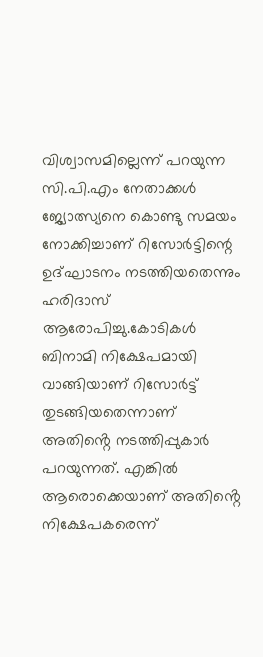വിശ്വാസമില്ലെന്ന് പറയുന്ന സി.പി.എം നേതാക്കൾ ജ്യോത്സ്യനെ കൊണ്ടു സമയം നോക്കിച്ചാണ് റിസോർട്ടിന്റെ ഉദ്ഘാടനം നടത്തിയതെന്നും ഹരിദാസ് ആരോപിച്ചു.കോടികൾ ബിനാമി നിക്ഷേപമായി വാങ്ങിയാണ് റിസോർട്ട് തുടങ്ങിയതെന്നാണ് അതിൻ്റെ നടത്തിപ്പുകാർ പറയുന്നത്. എങ്കിൽ ആരൊക്കെയാണ് അതിൻ്റെ നിക്ഷേപകരെന്ന്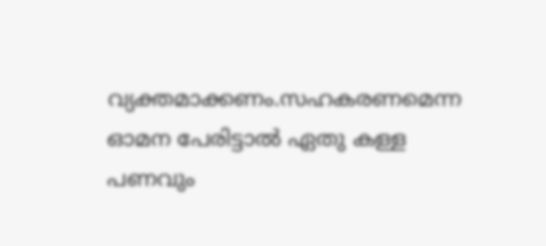വ്യക്തമാക്കണം.സഹകരണമെന്ന ഓമന പേരിട്ടാല്‍ ഏതു കള്ള പണവും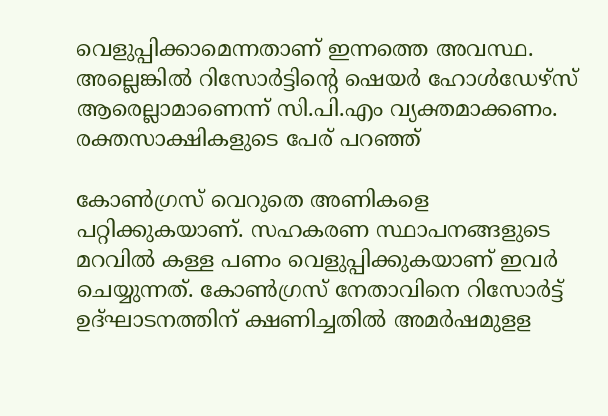വെളുപ്പിക്കാമെന്നതാണ് ഇന്നത്തെ അവസ്ഥ. അല്ലെങ്കിൽ റിസോർട്ടിന്റെ ഷെയർ ഹോൾഡേഴ്സ് ആരെല്ലാമാണെന്ന് സി.പി.എം വ്യക്തമാക്കണം. രക്തസാക്ഷികളുടെ പേര് പറഞ്ഞ്

കോണ്‍ഗ്രസ് വെറുതെ അണികളെ പറ്റിക്കുകയാണ്. സഹകരണ സ്ഥാപനങ്ങളുടെ മറവില്‍ കള്ള പണം വെളുപ്പിക്കുകയാണ് ഇവർ ചെയ്യുന്നത്. കോണ്‍ഗ്രസ് നേതാവിനെ റിസോര്‍ട്ട് ഉദ്ഘാടനത്തിന് ക്ഷണിച്ചതില്‍ അമര്‍ഷമുളള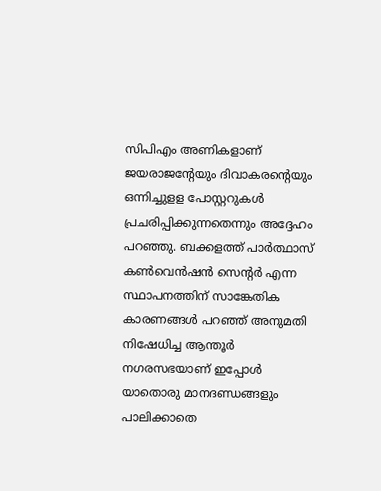സിപിഎം അണികളാണ് ജയരാജന്റേയും ദിവാകരന്റെയും ഒന്നിച്ചുളള പോസ്റ്ററുകള്‍ പ്രചരിപ്പിക്കുന്നതെന്നും അദ്ദേഹം പറഞ്ഞു. ബക്കളത്ത് പാർത്ഥാസ് കൺവെൻഷൻ സെൻ്റർ എന്ന സ്ഥാപനത്തിന് സാങ്കേതിക കാരണങ്ങൾ പറഞ്ഞ് അനുമതി നിഷേധിച്ച ആന്തൂർ നഗരസഭയാണ് ഇപ്പോൾ യാതൊരു മാനദണ്ഡങ്ങളും പാലിക്കാതെ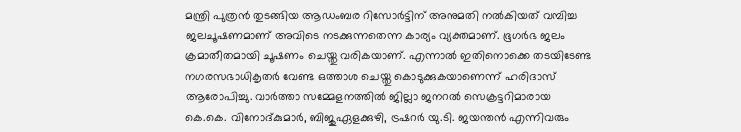മന്ത്രി പുത്രൻ തുടങ്ങിയ ആഡംബര റിസോർട്ടിന് അനുമതി നൽകിയത് വമ്പിച്ച ജലചൂഷണമാണ് അവിടെ നടക്കുന്നതെന്ന കാര്യം വ്യക്തമാണ്. ഭൂഗർഭ ജലം ക്രമാതീതമായി ചൂഷണം ചെയ്തു വരികയാണ്. എന്നാൽ ഇതിനൊക്കെ തടയിടേണ്ട നഗരസഭാധികൃതർ വേണ്ട ഒത്താശ ചെയ്തു കൊടുക്കുകയാണെന്ന് ഹരിദാസ് ആരോപിച്ചു. വാര്‍ത്താ സമ്മേളനത്തില്‍ ജില്ലാ ജനറല്‍ സെക്രട്ടറിമാരായ കെ.കെ. വിനോദ്കുമാര്‍, ബിജുഏളക്കുഴി, ട്രഷറര്‍ യു.ടി. ജയന്തന്‍ എന്നിവരും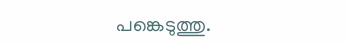പങ്കെടുത്തു.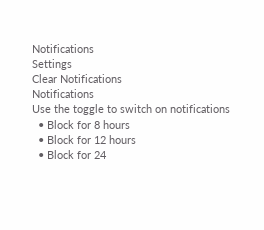Notifications
Settings
Clear Notifications
Notifications
Use the toggle to switch on notifications
  • Block for 8 hours
  • Block for 12 hours
  • Block for 24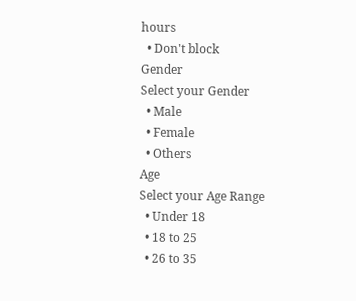hours
  • Don't block
Gender
Select your Gender
  • Male
  • Female
  • Others
Age
Select your Age Range
  • Under 18
  • 18 to 25
  • 26 to 35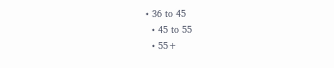• 36 to 45
  • 45 to 55
  • 55+